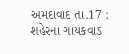અમદાવાદ તા.17 : શહેરના ગાયકવાડ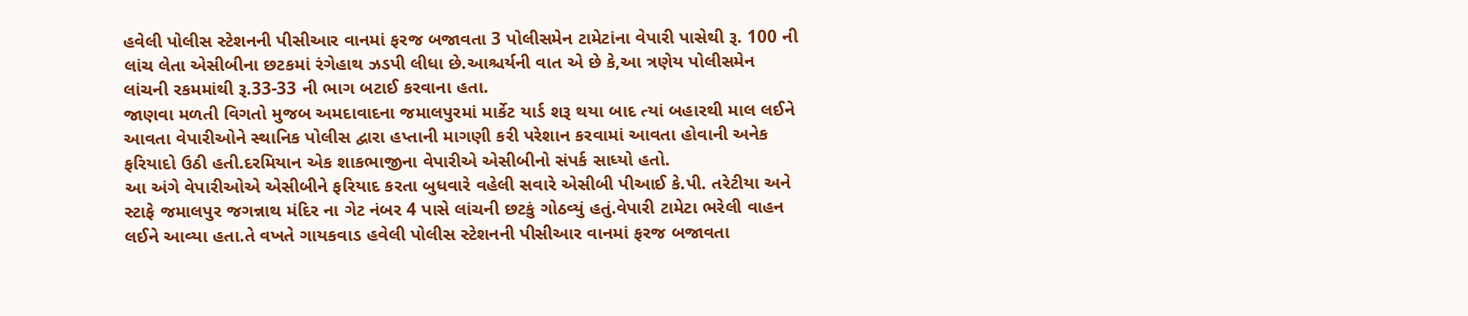હવેલી પોલીસ સ્ટેશનની પીસીઆર વાનમાં ફરજ બજાવતા 3 પોલીસમેન ટામેટાંના વેપારી પાસેથી રૂ. 100 ની લાંચ લેતા એસીબીના છટકમાં રંગેહાથ ઝડપી લીધા છે.આશ્ચર્યની વાત એ છે કે,આ ત્રણેય પોલીસમેન લાંચની રકમમાંથી રૂ.33-33 ની ભાગ બટાઈ કરવાના હતા.
જાણવા મળતી વિગતો મુજબ અમદાવાદના જમાલપુરમાં માર્કેટ યાર્ડ શરૂ થયા બાદ ત્યાં બહારથી માલ લઈને આવતા વેપારીઓને સ્થાનિક પોલીસ દ્વારા હપ્તાની માગણી કરી પરેશાન કરવામાં આવતા હોવાની અનેક ફરિયાદો ઉઠી હતી.દરમિયાન એક શાકભાજીના વેપારીએ એસીબીનો સંપર્ક સાધ્યો હતો.
આ અંગે વેપારીઓએ એસીબીને ફરિયાદ કરતા બુધવારે વહેલી સવારે એસીબી પીઆઈ કે.પી. તરેટીયા અને સ્ટાફે જમાલપુર જગન્નાથ મંદિર ના ગેટ નંબર 4 પાસે લાંચની છટકું ગોઠવ્યું હતું.વેપારી ટામેટા ભરેલી વાહન લઈને આવ્યા હતા.તે વખતે ગાયકવાડ હવેલી પોલીસ સ્ટેશનની પીસીઆર વાનમાં ફરજ બજાવતા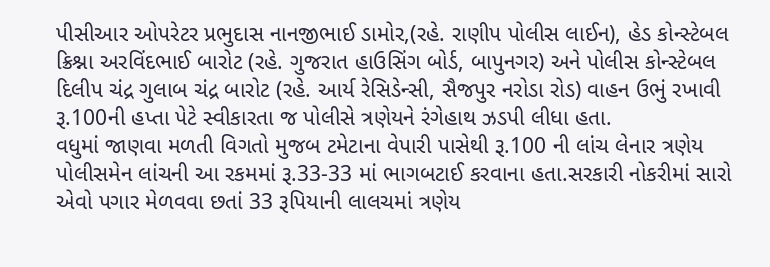પીસીઆર ઓપરેટર પ્રભુદાસ નાનજીભાઈ ડામોર,(રહે. રાણીપ પોલીસ લાઈન), હેડ કોન્સ્ટેબલ ક્રિશ્ના અરવિંદભાઈ બારોટ (રહે. ગુજરાત હાઉસિંગ બોર્ડ, બાપુનગર) અને પોલીસ કોન્સ્ટેબલ દિલીપ ચંદ્ર ગુલાબ ચંદ્ર બારોટ (રહે. આર્ય રેસિડેન્સી, સૈજપુર નરોડા રોડ) વાહન ઉભું રખાવી રૂ.100ની હપ્તા પેટે સ્વીકારતા જ પોલીસે ત્રણેયને રંગેહાથ ઝડપી લીધા હતા.
વધુમાં જાણવા મળતી વિગતો મુજબ ટમેટાના વેપારી પાસેથી રૂ.100 ની લાંચ લેનાર ત્રણેય પોલીસમેન લાંચની આ રકમમાં રૂ.33-33 માં ભાગબટાઈ કરવાના હતા.સરકારી નોકરીમાં સારો એવો પગાર મેળવવા છતાં 33 રૂપિયાની લાલચમાં ત્રણેય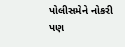પોલીસમેને નોકરી પણ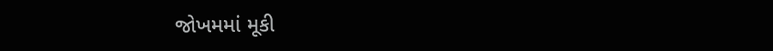જોખમમાં મૂકી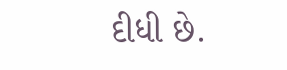દીધી છે.